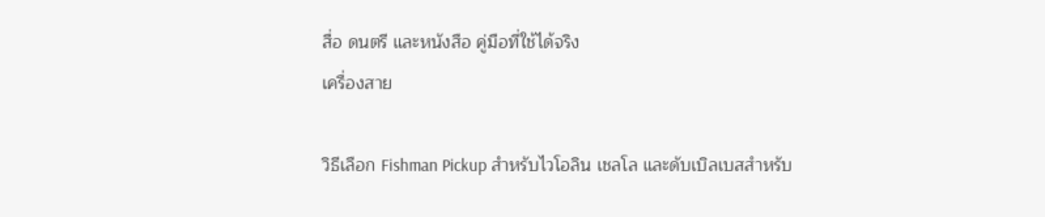สื่อ ดนตรี และหนังสือ คู่มือที่ใช้ได้จริง
เครื่องสาย

วิธีเลือก Fishman Pickup สำหรับไวโอลิน เชลโล และดับเบิลเบสสำหรับ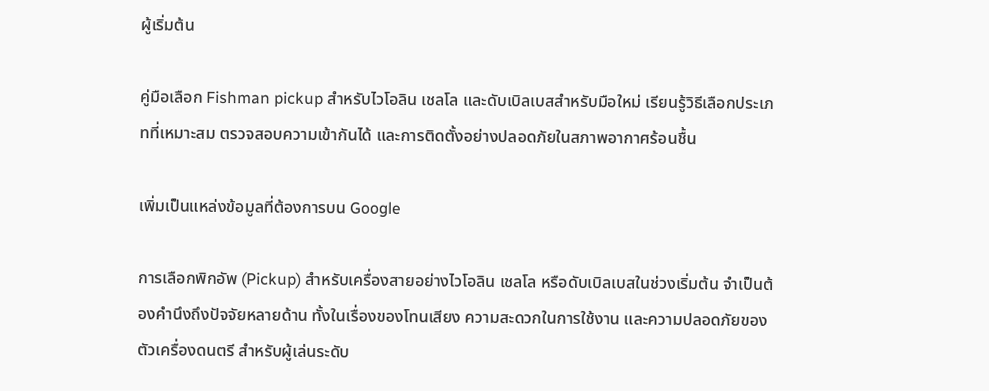ผู้เริ่มต้น

คู่มือเลือก Fishman pickup สำหรับไวโอลิน เชลโล และดับเบิลเบสสำหรับมือใหม่ เรียนรู้วิธีเลือกประเภทที่เหมาะสม ตรวจสอบความเข้ากันได้ และการติดตั้งอย่างปลอดภัยในสภาพอากาศร้อนชื้น

เพิ่มเป็นแหล่งข้อมูลที่ต้องการบน Google

การเลือกพิกอัพ (Pickup) สำหรับเครื่องสายอย่างไวโอลิน เชลโล หรือดับเบิลเบสในช่วงเริ่มต้น จำเป็นต้องคำนึงถึงปัจจัยหลายด้าน ทั้งในเรื่องของโทนเสียง ความสะดวกในการใช้งาน และความปลอดภัยของตัวเครื่องดนตรี สำหรับผู้เล่นระดับ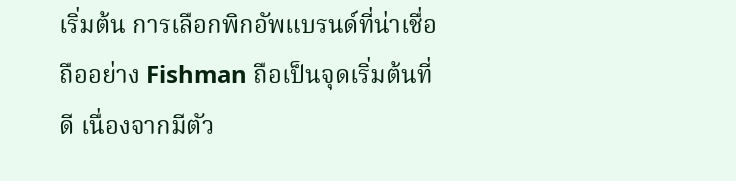เริ่มต้น การเลือกพิกอัพแบรนด์ที่น่าเชื่อถืออย่าง Fishman ถือเป็นจุดเริ่มต้นที่ดี เนื่องจากมีตัว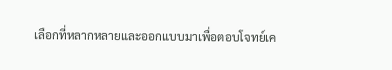เลือกที่หลากหลายและออกแบบมาเพื่อตอบโจทย์เค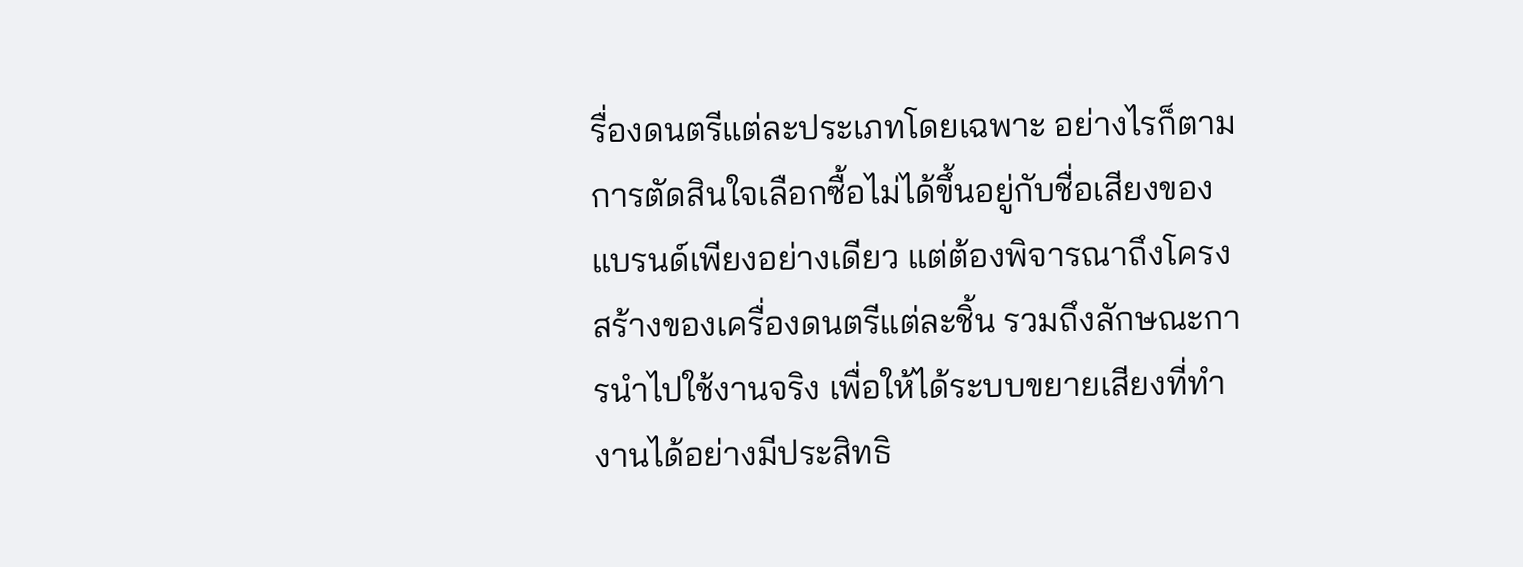รื่องดนตรีแต่ละประเภทโดยเฉพาะ อย่างไรก็ตาม การตัดสินใจเลือกซื้อไม่ได้ขึ้นอยู่กับชื่อเสียงของแบรนด์เพียงอย่างเดียว แต่ต้องพิจารณาถึงโครงสร้างของเครื่องดนตรีแต่ละชิ้น รวมถึงลักษณะการนำไปใช้งานจริง เพื่อให้ได้ระบบขยายเสียงที่ทำงานได้อย่างมีประสิทธิ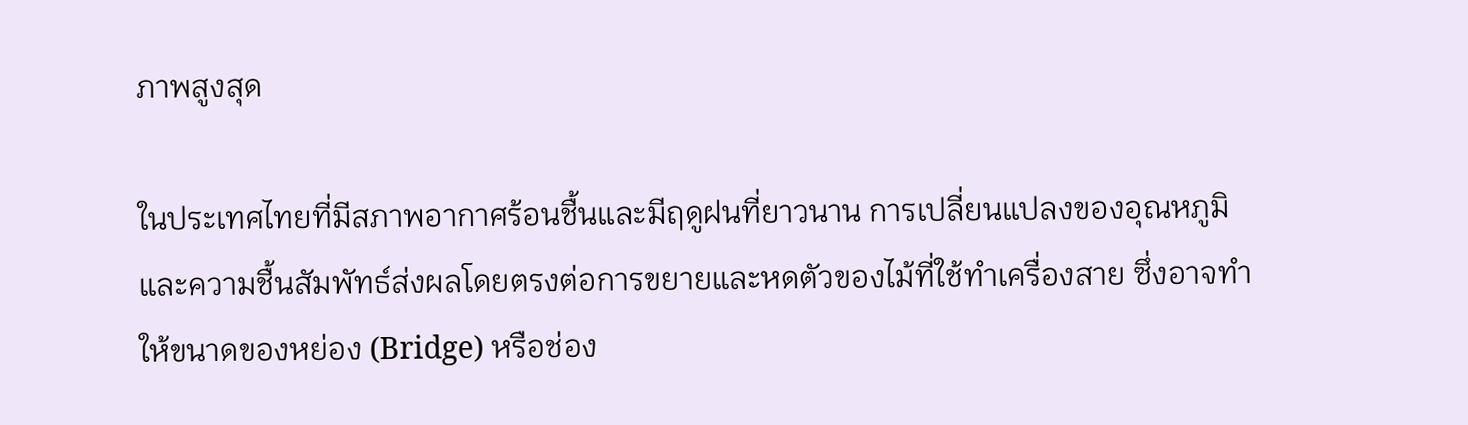ภาพสูงสุด

ในประเทศไทยที่มีสภาพอากาศร้อนชื้นและมีฤดูฝนที่ยาวนาน การเปลี่ยนแปลงของอุณหภูมิและความชื้นสัมพัทธ์ส่งผลโดยตรงต่อการขยายและหดตัวของไม้ที่ใช้ทำเครื่องสาย ซึ่งอาจทำให้ขนาดของหย่อง (Bridge) หรือช่อง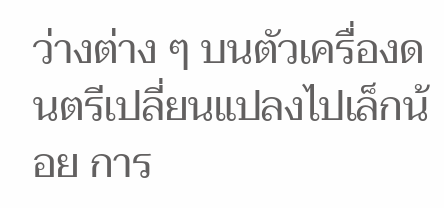ว่างต่าง ๆ บนตัวเครื่องดนตรีเปลี่ยนแปลงไปเล็กน้อย การ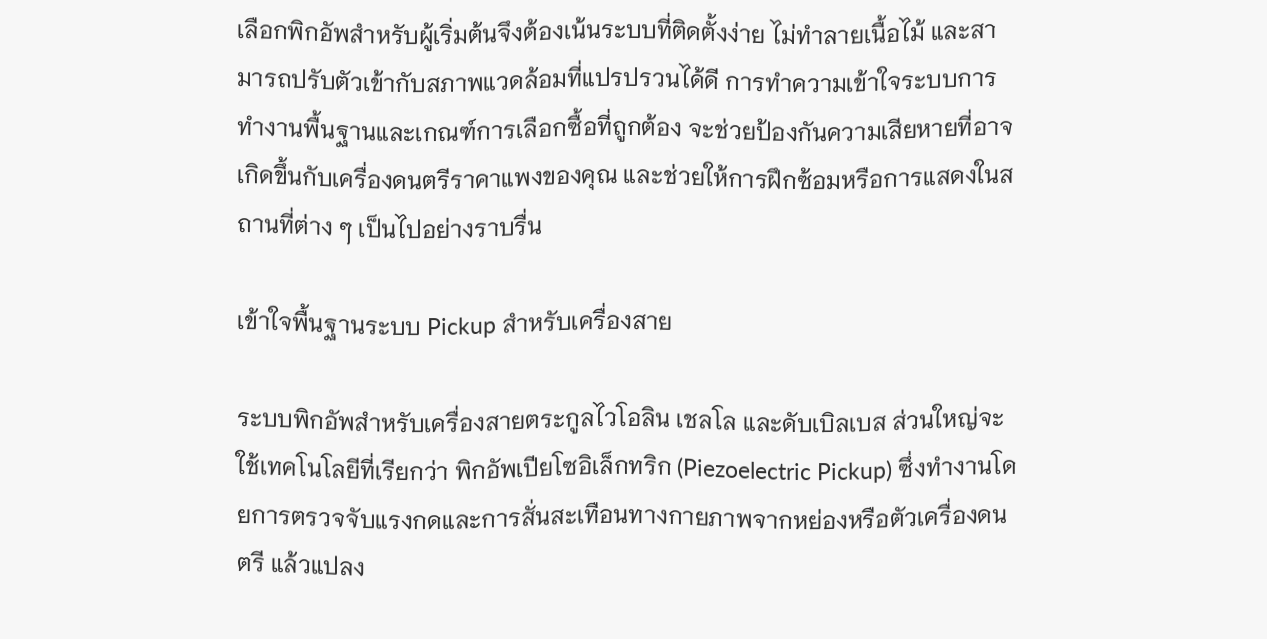เลือกพิกอัพสำหรับผู้เริ่มต้นจึงต้องเน้นระบบที่ติดตั้งง่าย ไม่ทำลายเนื้อไม้ และสามารถปรับตัวเข้ากับสภาพแวดล้อมที่แปรปรวนได้ดี การทำความเข้าใจระบบการทำงานพื้นฐานและเกณฑ์การเลือกซื้อที่ถูกต้อง จะช่วยป้องกันความเสียหายที่อาจเกิดขึ้นกับเครื่องดนตรีราคาแพงของคุณ และช่วยให้การฝึกซ้อมหรือการแสดงในสถานที่ต่าง ๆ เป็นไปอย่างราบรื่น

เข้าใจพื้นฐานระบบ Pickup สำหรับเครื่องสาย

ระบบพิกอัพสำหรับเครื่องสายตระกูลไวโอลิน เชลโล และดับเบิลเบส ส่วนใหญ่จะใช้เทคโนโลยีที่เรียกว่า พิกอัพเปียโซอิเล็กทริก (Piezoelectric Pickup) ซึ่งทำงานโดยการตรวจจับแรงกดและการสั่นสะเทือนทางกายภาพจากหย่องหรือตัวเครื่องดนตรี แล้วแปลง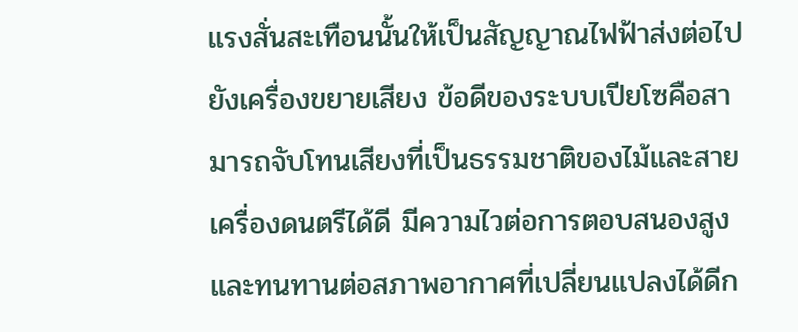แรงสั่นสะเทือนนั้นให้เป็นสัญญาณไฟฟ้าส่งต่อไปยังเครื่องขยายเสียง ข้อดีของระบบเปียโซคือสามารถจับโทนเสียงที่เป็นธรรมชาติของไม้และสายเครื่องดนตรีได้ดี มีความไวต่อการตอบสนองสูง และทนทานต่อสภาพอากาศที่เปลี่ยนแปลงได้ดีก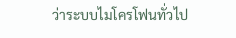ว่าระบบไมโครโฟนทั่วไป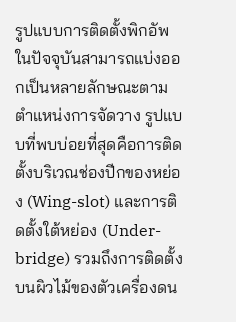รูปแบบการติดตั้งพิกอัพในปัจจุบันสามารถแบ่งออกเป็นหลายลักษณะตามตำแหน่งการจัดวาง รูปแบบที่พบบ่อยที่สุดคือการติดตั้งบริเวณช่องปีกของหย่อง (Wing-slot) และการติดตั้งใต้หย่อง (Under-bridge) รวมถึงการติดตั้งบนผิวไม้ของตัวเครื่องดน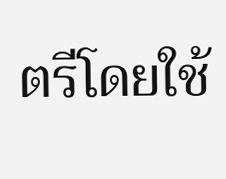ตรีโดยใช้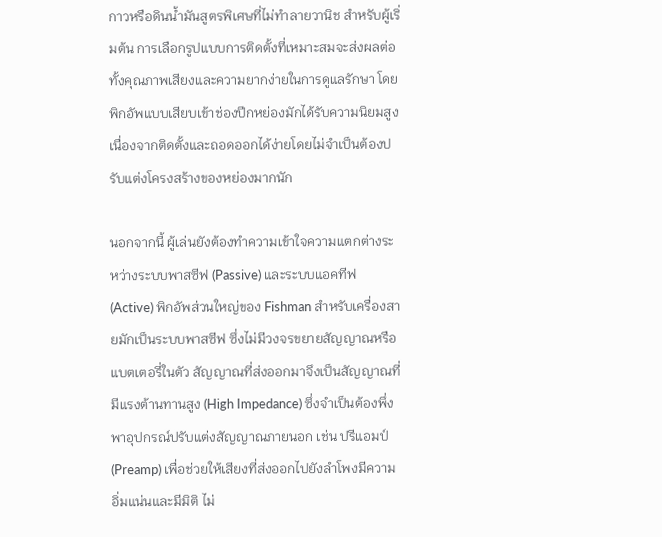กาวหรือดินน้ำมันสูตรพิเศษที่ไม่ทำลายวานิช สำหรับผู้เริ่มต้น การเลือกรูปแบบการติดตั้งที่เหมาะสมจะส่งผลต่อทั้งคุณภาพเสียงและความยากง่ายในการดูแลรักษา โดยพิกอัพแบบเสียบเข้าช่องปีกหย่องมักได้รับความนิยมสูงเนื่องจากติดตั้งและถอดออกได้ง่ายโดยไม่จำเป็นต้องปรับแต่งโครงสร้างของหย่องมากนัก

นอกจากนี้ ผู้เล่นยังต้องทำความเข้าใจความแตกต่างระหว่างระบบพาสซีฟ (Passive) และระบบแอคทีฟ (Active) พิกอัพส่วนใหญ่ของ Fishman สำหรับเครื่องสายมักเป็นระบบพาสซีฟ ซึ่งไม่มีวงจรขยายสัญญาณหรือแบตเตอรี่ในตัว สัญญาณที่ส่งออกมาจึงเป็นสัญญาณที่มีแรงต้านทานสูง (High Impedance) ซึ่งจำเป็นต้องพึ่งพาอุปกรณ์ปรับแต่งสัญญาณภายนอก เช่น ปรีแอมป์ (Preamp) เพื่อช่วยให้เสียงที่ส่งออกไปยังลำโพงมีความอิ่มแน่นและมีมิติ ไม่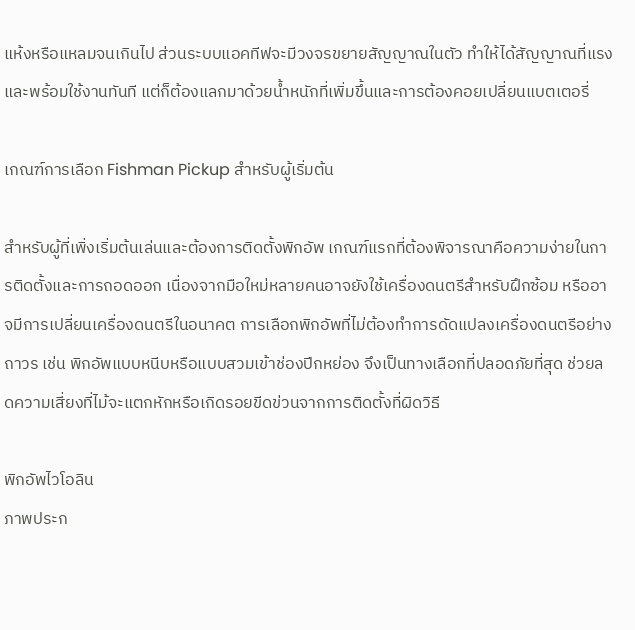แห้งหรือแหลมจนเกินไป ส่วนระบบแอคทีฟจะมีวงจรขยายสัญญาณในตัว ทำให้ได้สัญญาณที่แรงและพร้อมใช้งานทันที แต่ก็ต้องแลกมาด้วยน้ำหนักที่เพิ่มขึ้นและการต้องคอยเปลี่ยนแบตเตอรี่

เกณฑ์การเลือก Fishman Pickup สำหรับผู้เริ่มต้น

สำหรับผู้ที่เพิ่งเริ่มต้นเล่นและต้องการติดตั้งพิกอัพ เกณฑ์แรกที่ต้องพิจารณาคือความง่ายในการติดตั้งและการถอดออก เนื่องจากมือใหม่หลายคนอาจยังใช้เครื่องดนตรีสำหรับฝึกซ้อม หรืออาจมีการเปลี่ยนเครื่องดนตรีในอนาคต การเลือกพิกอัพที่ไม่ต้องทำการดัดแปลงเครื่องดนตรีอย่างถาวร เช่น พิกอัพแบบหนีบหรือแบบสวมเข้าช่องปีกหย่อง จึงเป็นทางเลือกที่ปลอดภัยที่สุด ช่วยลดความเสี่ยงที่ไม้จะแตกหักหรือเกิดรอยขีดข่วนจากการติดตั้งที่ผิดวิธี

พิกอัพไวโอลิน
ภาพประก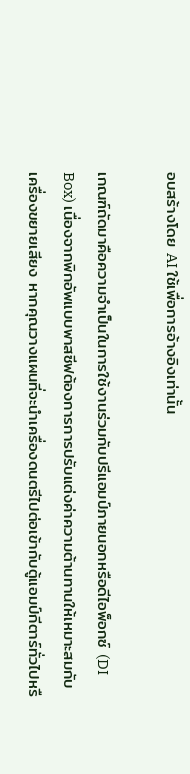อบสร้างโดย AI ใช้เพื่อการอ้างอิงเท่านั้น

เกณฑ์ถัดมาคือความจำเป็นในการใช้งานร่วมกับปรีแอมป์ภายนอกหรือดีไอพ็อกซ์ (DI Box) เนื่องจากพิกอัพแบบพาสซีฟต้องการการปรับแต่งค่าความต้านทานให้เหมาะสมกับเครื่องขยายเสียง หากคุณวางแผนที่จะนำเครื่องดนตรีไปต่อเข้ากับตู้แอมป์กีตาร์ทั่วไปหรื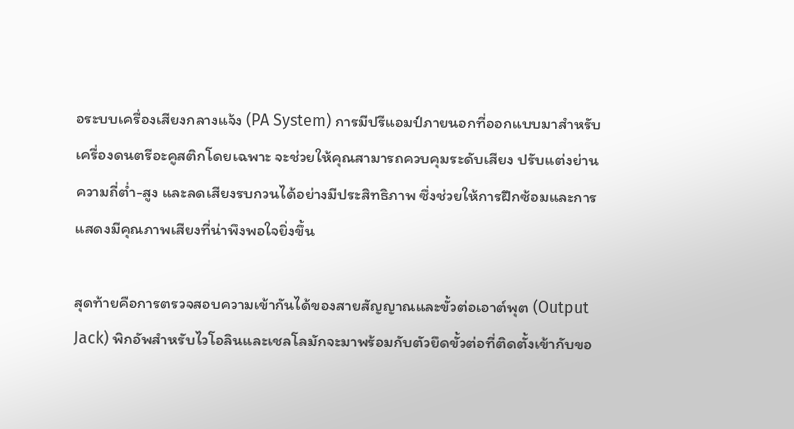อระบบเครื่องเสียงกลางแจ้ง (PA System) การมีปรีแอมป์ภายนอกที่ออกแบบมาสำหรับเครื่องดนตรีอะคูสติกโดยเฉพาะ จะช่วยให้คุณสามารถควบคุมระดับเสียง ปรับแต่งย่านความถี่ต่ำ-สูง และลดเสียงรบกวนได้อย่างมีประสิทธิภาพ ซึ่งช่วยให้การฝึกซ้อมและการแสดงมีคุณภาพเสียงที่น่าพึงพอใจยิ่งขึ้น

สุดท้ายคือการตรวจสอบความเข้ากันได้ของสายสัญญาณและขั้วต่อเอาต์พุต (Output Jack) พิกอัพสำหรับไวโอลินและเชลโลมักจะมาพร้อมกับตัวยึดขั้วต่อที่ติดตั้งเข้ากับขอ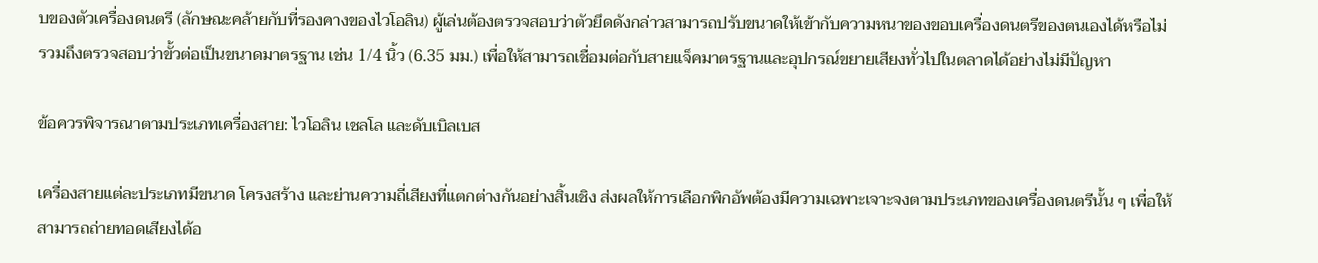บของตัวเครื่องดนตรี (ลักษณะคล้ายกับที่รองคางของไวโอลิน) ผู้เล่นต้องตรวจสอบว่าตัวยึดดังกล่าวสามารถปรับขนาดให้เข้ากับความหนาของขอบเครื่องดนตรีของตนเองได้หรือไม่ รวมถึงตรวจสอบว่าขั้วต่อเป็นขนาดมาตรฐาน เช่น 1/4 นิ้ว (6.35 มม.) เพื่อให้สามารถเชื่อมต่อกับสายแจ็คมาตรฐานและอุปกรณ์ขยายเสียงทั่วไปในตลาดได้อย่างไม่มีปัญหา

ข้อควรพิจารณาตามประเภทเครื่องสาย: ไวโอลิน เชลโล และดับเบิลเบส

เครื่องสายแต่ละประเภทมีขนาด โครงสร้าง และย่านความถี่เสียงที่แตกต่างกันอย่างสิ้นเชิง ส่งผลให้การเลือกพิกอัพต้องมีความเฉพาะเจาะจงตามประเภทของเครื่องดนตรีนั้น ๆ เพื่อให้สามารถถ่ายทอดเสียงได้อ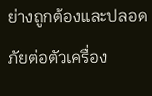ย่างถูกต้องและปลอดภัยต่อตัวเครื่อง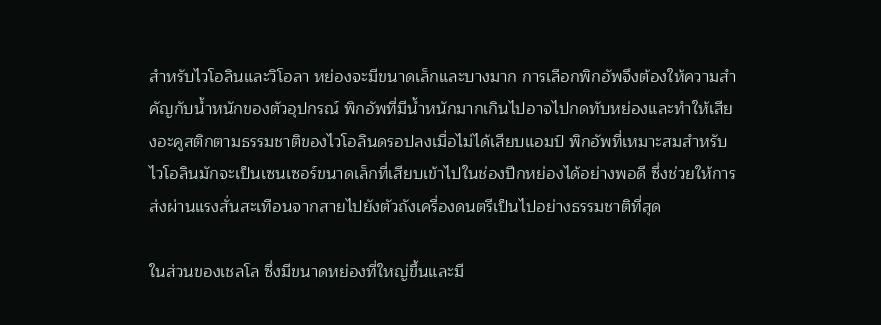สำหรับไวโอลินและวิโอลา หย่องจะมีขนาดเล็กและบางมาก การเลือกพิกอัพจึงต้องให้ความสำคัญกับน้ำหนักของตัวอุปกรณ์ พิกอัพที่มีน้ำหนักมากเกินไปอาจไปกดทับหย่องและทำให้เสียงอะคูสติกตามธรรมชาติของไวโอลินดรอปลงเมื่อไม่ได้เสียบแอมป์ พิกอัพที่เหมาะสมสำหรับไวโอลินมักจะเป็นเซนเซอร์ขนาดเล็กที่เสียบเข้าไปในช่องปีกหย่องได้อย่างพอดี ซึ่งช่วยให้การส่งผ่านแรงสั่นสะเทือนจากสายไปยังตัวถังเครื่องดนตรีเป็นไปอย่างธรรมชาติที่สุด

ในส่วนของเชลโล ซึ่งมีขนาดหย่องที่ใหญ่ขึ้นและมี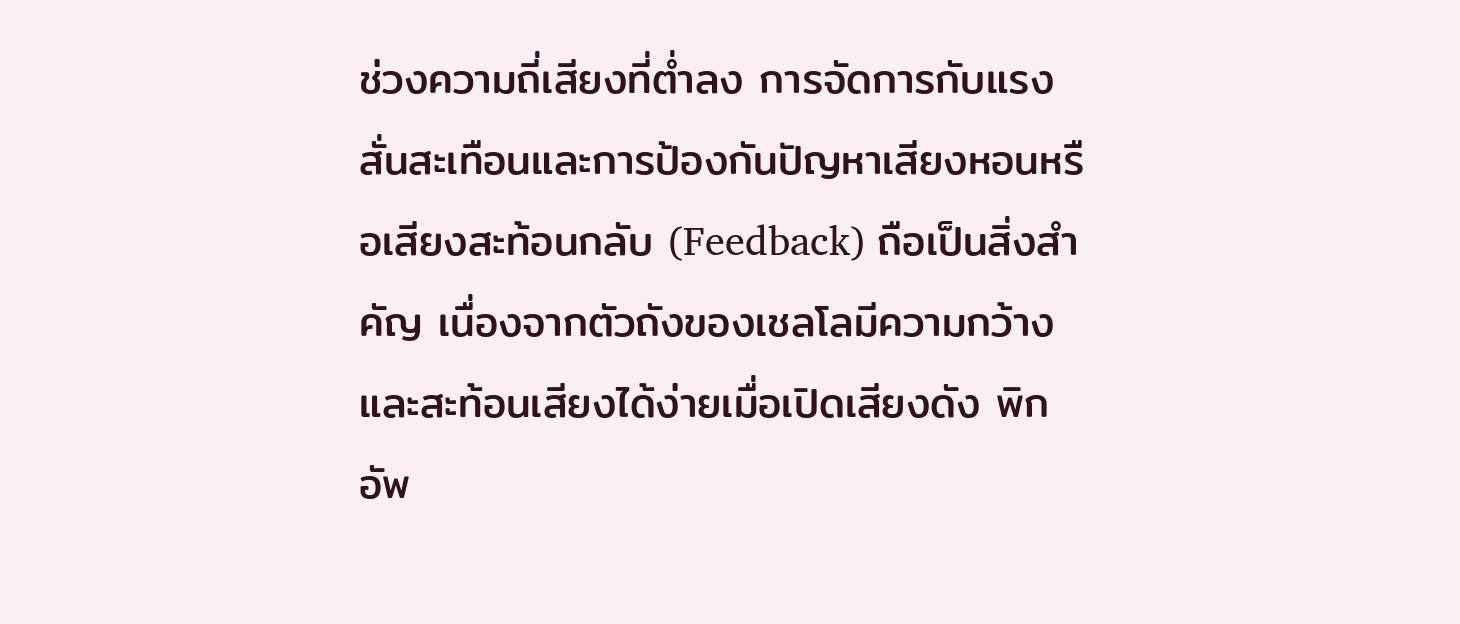ช่วงความถี่เสียงที่ต่ำลง การจัดการกับแรงสั่นสะเทือนและการป้องกันปัญหาเสียงหอนหรือเสียงสะท้อนกลับ (Feedback) ถือเป็นสิ่งสำคัญ เนื่องจากตัวถังของเชลโลมีความกว้างและสะท้อนเสียงได้ง่ายเมื่อเปิดเสียงดัง พิกอัพ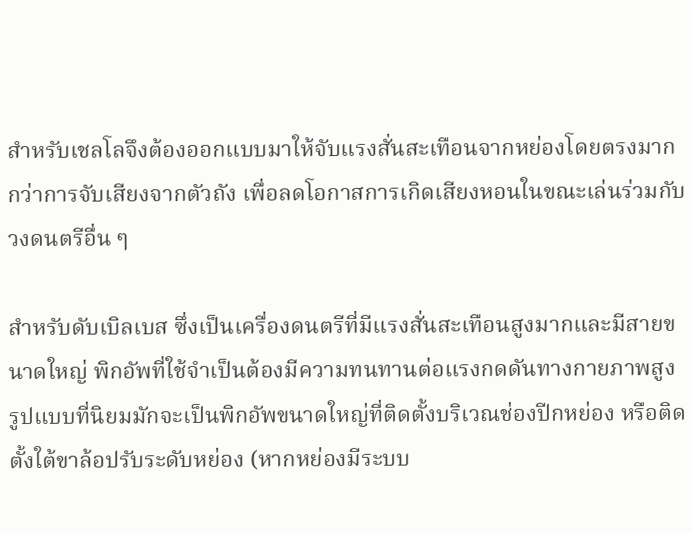สำหรับเชลโลจึงต้องออกแบบมาให้จับแรงสั่นสะเทือนจากหย่องโดยตรงมากกว่าการจับเสียงจากตัวถัง เพื่อลดโอกาสการเกิดเสียงหอนในขณะเล่นร่วมกับวงดนตรีอื่น ๆ

สำหรับดับเบิลเบส ซึ่งเป็นเครื่องดนตรีที่มีแรงสั่นสะเทือนสูงมากและมีสายขนาดใหญ่ พิกอัพที่ใช้จำเป็นต้องมีความทนทานต่อแรงกดดันทางกายภาพสูง รูปแบบที่นิยมมักจะเป็นพิกอัพขนาดใหญ่ที่ติดตั้งบริเวณช่องปีกหย่อง หรือติดตั้งใต้ขาล้อปรับระดับหย่อง (หากหย่องมีระบบ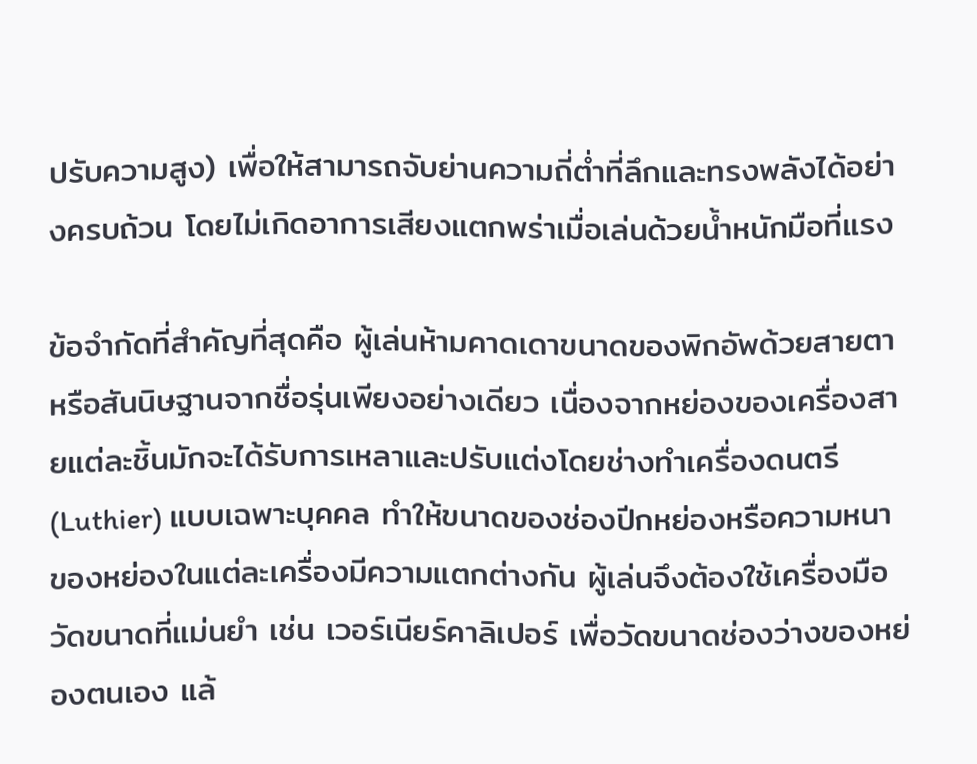ปรับความสูง) เพื่อให้สามารถจับย่านความถี่ต่ำที่ลึกและทรงพลังได้อย่างครบถ้วน โดยไม่เกิดอาการเสียงแตกพร่าเมื่อเล่นด้วยน้ำหนักมือที่แรง

ข้อจำกัดที่สำคัญที่สุดคือ ผู้เล่นห้ามคาดเดาขนาดของพิกอัพด้วยสายตาหรือสันนิษฐานจากชื่อรุ่นเพียงอย่างเดียว เนื่องจากหย่องของเครื่องสายแต่ละชิ้นมักจะได้รับการเหลาและปรับแต่งโดยช่างทำเครื่องดนตรี (Luthier) แบบเฉพาะบุคคล ทำให้ขนาดของช่องปีกหย่องหรือความหนาของหย่องในแต่ละเครื่องมีความแตกต่างกัน ผู้เล่นจึงต้องใช้เครื่องมือวัดขนาดที่แม่นยำ เช่น เวอร์เนียร์คาลิเปอร์ เพื่อวัดขนาดช่องว่างของหย่องตนเอง แล้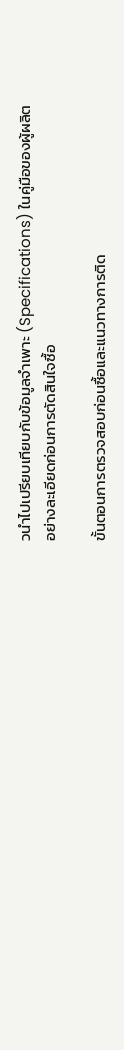วนำไปเปรียบเทียบกับข้อมูลจำเพาะ (Specifications) ในคู่มือของผู้ผลิตอย่างละเอียดก่อนการตัดสินใจซื้อ

ขั้นตอนการตรวจสอบก่อนซื้อและแนวทางการติด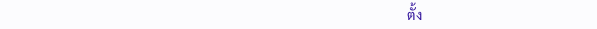ตั้ง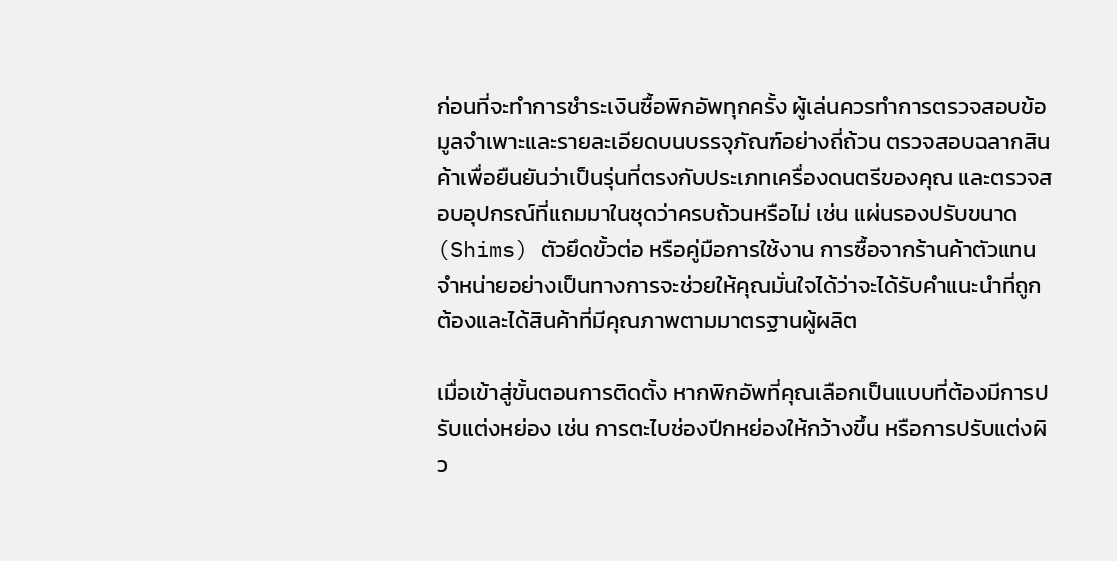ก่อนที่จะทำการชำระเงินซื้อพิกอัพทุกครั้ง ผู้เล่นควรทำการตรวจสอบข้อมูลจำเพาะและรายละเอียดบนบรรจุภัณฑ์อย่างถี่ถ้วน ตรวจสอบฉลากสินค้าเพื่อยืนยันว่าเป็นรุ่นที่ตรงกับประเภทเครื่องดนตรีของคุณ และตรวจสอบอุปกรณ์ที่แถมมาในชุดว่าครบถ้วนหรือไม่ เช่น แผ่นรองปรับขนาด (Shims) ตัวยึดขั้วต่อ หรือคู่มือการใช้งาน การซื้อจากร้านค้าตัวแทนจำหน่ายอย่างเป็นทางการจะช่วยให้คุณมั่นใจได้ว่าจะได้รับคำแนะนำที่ถูกต้องและได้สินค้าที่มีคุณภาพตามมาตรฐานผู้ผลิต

เมื่อเข้าสู่ขั้นตอนการติดตั้ง หากพิกอัพที่คุณเลือกเป็นแบบที่ต้องมีการปรับแต่งหย่อง เช่น การตะไบช่องปีกหย่องให้กว้างขึ้น หรือการปรับแต่งผิว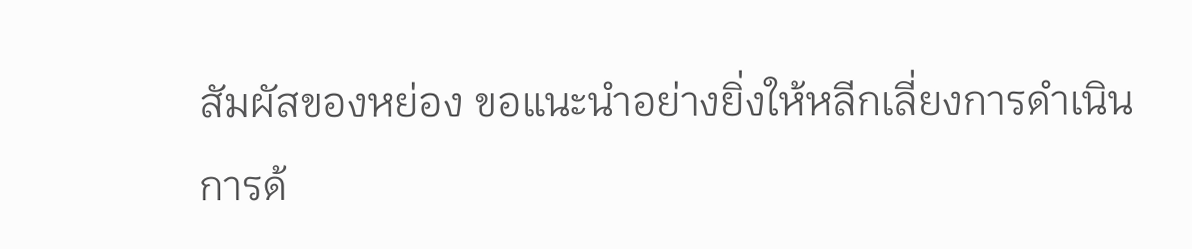สัมผัสของหย่อง ขอแนะนำอย่างยิ่งให้หลีกเลี่ยงการดำเนินการด้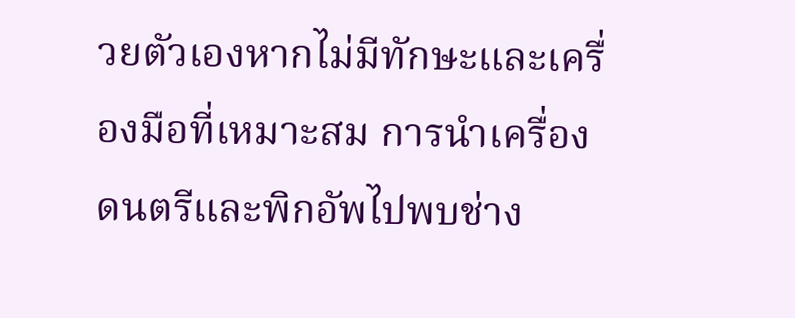วยตัวเองหากไม่มีทักษะและเครื่องมือที่เหมาะสม การนำเครื่องดนตรีและพิกอัพไปพบช่าง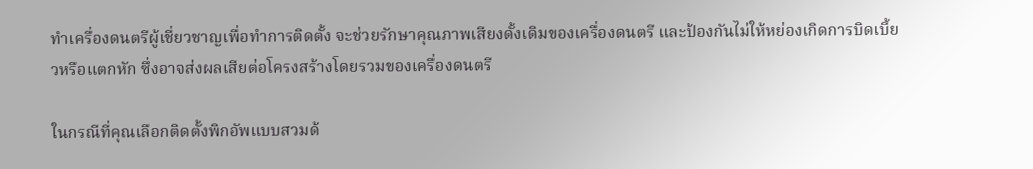ทำเครื่องดนตรีผู้เชี่ยวชาญเพื่อทำการติดตั้ง จะช่วยรักษาคุณภาพเสียงดั้งเดิมของเครื่องดนตรี และป้องกันไม่ให้หย่องเกิดการบิดเบี้ยวหรือแตกหัก ซึ่งอาจส่งผลเสียต่อโครงสร้างโดยรวมของเครื่องดนตรี

ในกรณีที่คุณเลือกติดตั้งพิกอัพแบบสวมด้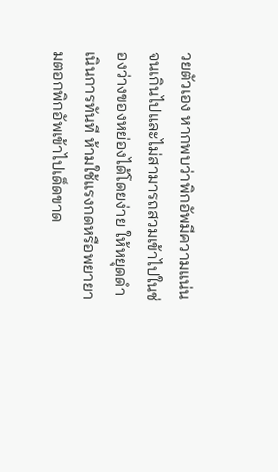วยตัวเอง หากพบว่าพิกอัพมีความแน่นจนเกินไปและไม่สามารถสวมเข้าไปในช่องว่างของหย่องได้โดยง่าย ให้หยุดดำเนินการทันที ห้ามใช้แรงกดหรือพยายามตอกพิกอัพเข้าไปเด็ดขาด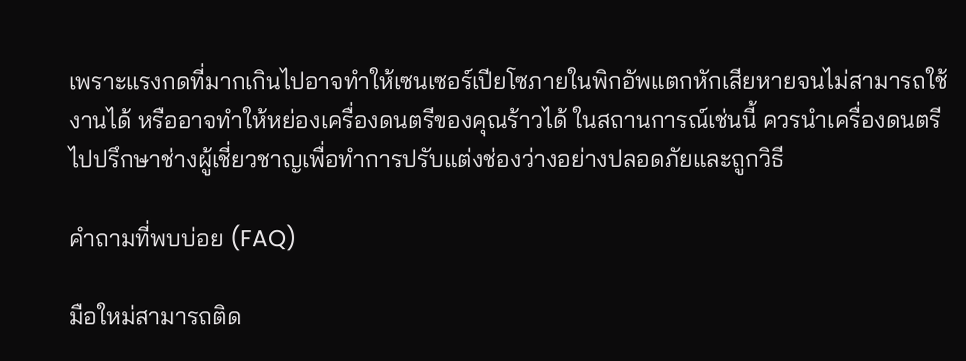เพราะแรงกดที่มากเกินไปอาจทำให้เซนเซอร์เปียโซภายในพิกอัพแตกหักเสียหายจนไม่สามารถใช้งานได้ หรืออาจทำให้หย่องเครื่องดนตรีของคุณร้าวได้ ในสถานการณ์เช่นนี้ ควรนำเครื่องดนตรีไปปรึกษาช่างผู้เชี่ยวชาญเพื่อทำการปรับแต่งช่องว่างอย่างปลอดภัยและถูกวิธี

คำถามที่พบบ่อย (FAQ)

มือใหม่สามารถติด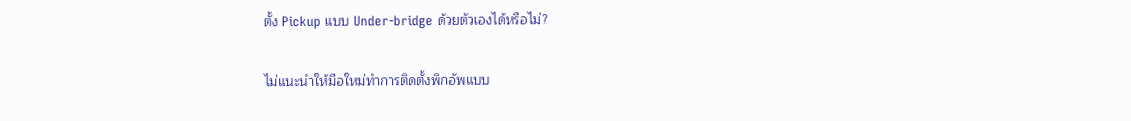ตั้ง Pickup แบบ Under-bridge ด้วยตัวเองได้หรือไม่?

ไม่แนะนำให้มือใหม่ทำการติดตั้งพิกอัพแบบ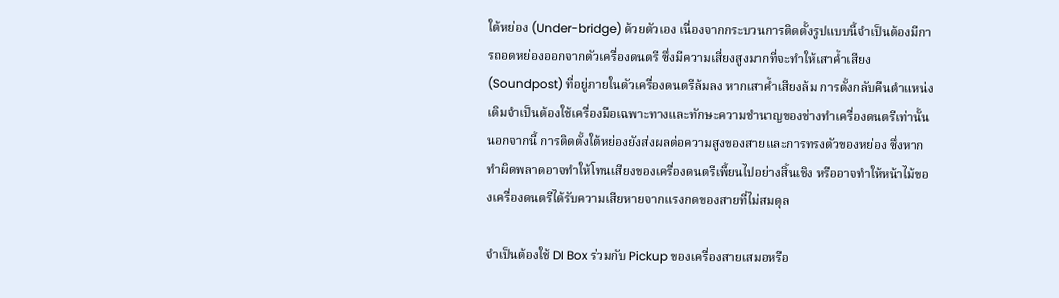ใต้หย่อง (Under-bridge) ด้วยตัวเอง เนื่องจากกระบวนการติดตั้งรูปแบบนี้จำเป็นต้องมีการถอดหย่องออกจากตัวเครื่องดนตรี ซึ่งมีความเสี่ยงสูงมากที่จะทำให้เสาค้ำเสียง (Soundpost) ที่อยู่ภายในตัวเครื่องดนตรีล้มลง หากเสาค้ำเสียงล้ม การตั้งกลับคืนตำแหน่งเดิมจำเป็นต้องใช้เครื่องมือเฉพาะทางและทักษะความชำนาญของช่างทำเครื่องดนตรีเท่านั้น นอกจากนี้ การติดตั้งใต้หย่องยังส่งผลต่อความสูงของสายและการทรงตัวของหย่อง ซึ่งหากทำผิดพลาดอาจทำให้โทนเสียงของเครื่องดนตรีเพี้ยนไปอย่างสิ้นเชิง หรืออาจทำให้หน้าไม้ของเครื่องดนตรีได้รับความเสียหายจากแรงกดของสายที่ไม่สมดุล

จำเป็นต้องใช้ DI Box ร่วมกับ Pickup ของเครื่องสายเสมอหรือ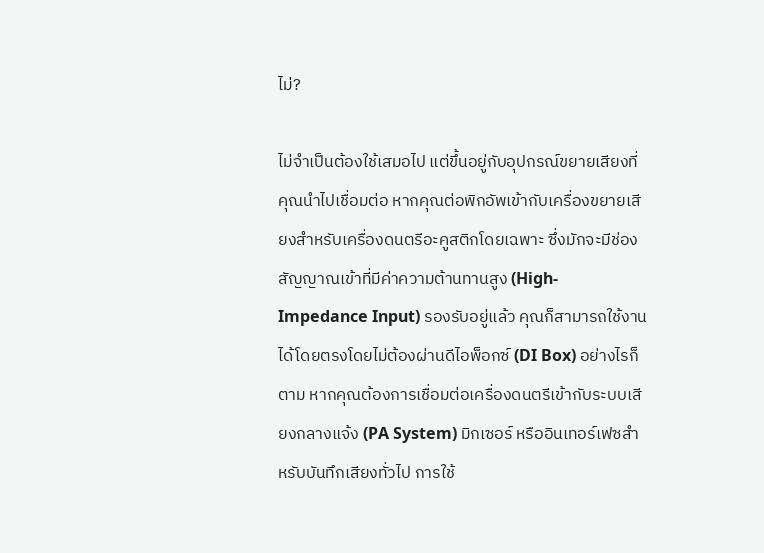ไม่?

ไม่จำเป็นต้องใช้เสมอไป แต่ขึ้นอยู่กับอุปกรณ์ขยายเสียงที่คุณนำไปเชื่อมต่อ หากคุณต่อพิกอัพเข้ากับเครื่องขยายเสียงสำหรับเครื่องดนตรีอะคูสติกโดยเฉพาะ ซึ่งมักจะมีช่องสัญญาณเข้าที่มีค่าความต้านทานสูง (High-Impedance Input) รองรับอยู่แล้ว คุณก็สามารถใช้งานได้โดยตรงโดยไม่ต้องผ่านดีไอพ็อกซ์ (DI Box) อย่างไรก็ตาม หากคุณต้องการเชื่อมต่อเครื่องดนตรีเข้ากับระบบเสียงกลางแจ้ง (PA System) มิกเซอร์ หรืออินเทอร์เฟซสำหรับบันทึกเสียงทั่วไป การใช้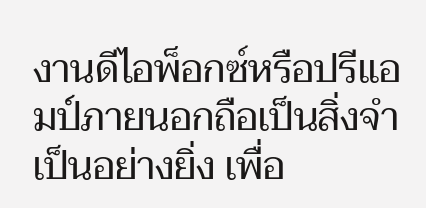งานดีไอพ็อกซ์หรือปรีแอมป์ภายนอกถือเป็นสิ่งจำเป็นอย่างยิ่ง เพื่อ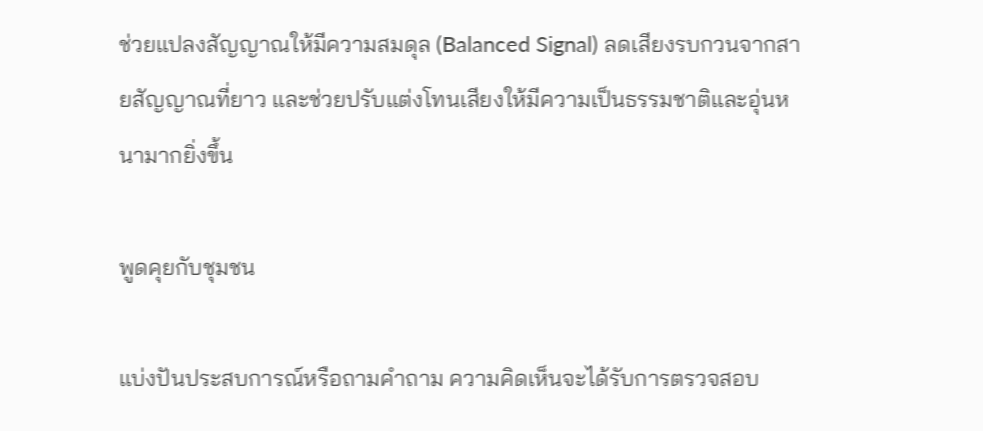ช่วยแปลงสัญญาณให้มีความสมดุล (Balanced Signal) ลดเสียงรบกวนจากสายสัญญาณที่ยาว และช่วยปรับแต่งโทนเสียงให้มีความเป็นธรรมชาติและอุ่นหนามากยิ่งขึ้น

พูดคุยกับชุมชน

แบ่งปันประสบการณ์หรือถามคำถาม ความคิดเห็นจะได้รับการตรวจสอบ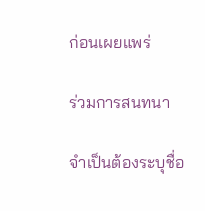ก่อนเผยแพร่

ร่วมการสนทนา

จำเป็นต้องระบุชื่อ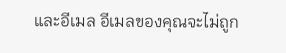และอีเมล อีเมลของคุณจะไม่ถูก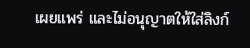เผยแพร่ และไม่อนุญาตให้ใส่ลิงก์